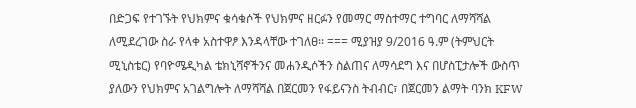በድጋፍ የተገኙት የህክምና ቁሳቁሶች የህክምና ዘርፉን የመማር ማስተማር ተግባር ለማሻሻል ለሚደረገው ስራ የላቀ አስተዋፆ እንዳላቸው ተገለፀ፡፡ === ሚያዝያ 9/2016 ዓ.ም (ትምህርት ሚኒስቴር) የባዮሜዲካል ቴክኒሻኖችንና መሐንዲሶችን ስልጠና ለማሳደግ እና በሆስፒታሎች ውስጥ ያለውን የህክምና አገልግሎት ለማሻሻል በጀርመን የፋይናንስ ትብብር፣ በጀርመን ልማት ባንክ KFW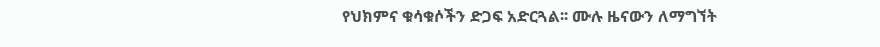የህክምና ቁሳቁሶችን ድጋፍ አድርጓል፡፡ ሙሉ ዜናውን ለማግኘት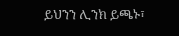ይህንን ሊንክ ይጫኑ፣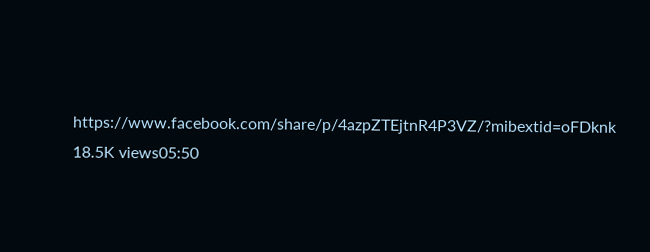https://www.facebook.com/share/p/4azpZTEjtnR4P3VZ/?mibextid=oFDknk 18.5K views05:50